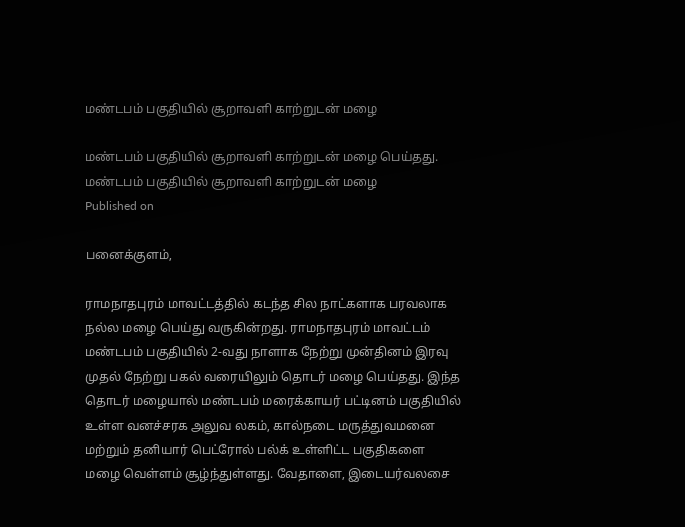மண்டபம் பகுதியில் சூறாவளி காற்றுடன் மழை

மண்டபம் பகுதியில் சூறாவளி காற்றுடன் மழை பெய்தது.
மண்டபம் பகுதியில் சூறாவளி காற்றுடன் மழை
Published on

பனைக்குளம்,

ராமநாதபுரம் மாவட்டத்தில் கடந்த சில நாட்களாக பரவலாக நல்ல மழை பெய்து வருகின்றது. ராமநாதபுரம் மாவட்டம் மண்டபம் பகுதியில் 2-வது நாளாக நேற்று முன்தினம் இரவு முதல் நேற்று பகல் வரையிலும் தொடர் மழை பெய்தது. இந்த தொடர் மழையால் மண்டபம் மரைக்காயர் பட்டினம் பகுதியில் உள்ள வனச்சரக அலுவ லகம், கால்நடை மருத்துவமனை மற்றும் தனியார் பெட்ரோல் பல்க் உள்ளிட்ட பகுதிகளை மழை வெள்ளம் சூழ்ந்துள்ளது. வேதாளை, இடையர்வலசை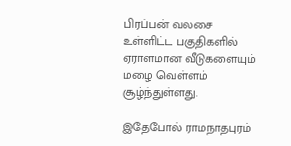பிரப்பன் வலசை உள்ளிட்ட பகுதிகளில் ஏராளமான வீடுகளையும் மழை வெள்ளம் சூழ்ந்துள்ளது.

இதேபோல் ராமநாதபுரம்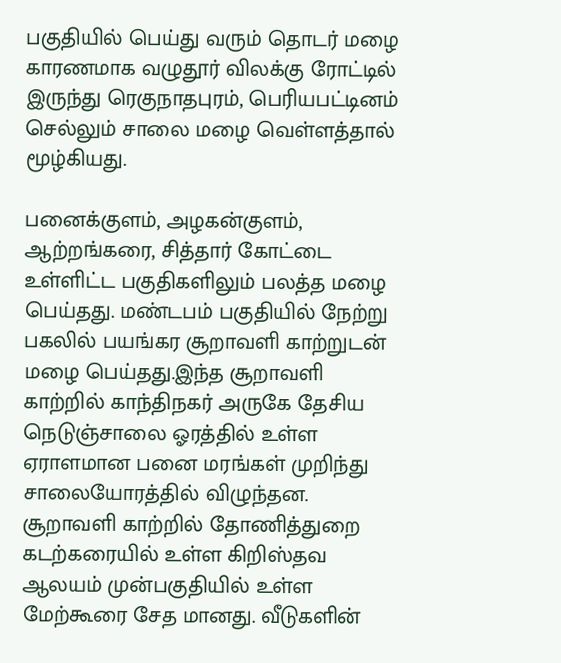பகுதியில் பெய்து வரும் தொடர் மழை காரணமாக வழுதூர் விலக்கு ரோட்டில் இருந்து ரெகுநாதபுரம், பெரியபட்டினம் செல்லும் சாலை மழை வெள்ளத்தால் மூழ்கியது.

பனைக்குளம், அழகன்குளம், ஆற்றங்கரை, சித்தார் கோட்டை உள்ளிட்ட பகுதிகளிலும் பலத்த மழை பெய்தது. மண்டபம் பகுதியில் நேற்று பகலில் பயங்கர சூறாவளி காற்றுடன் மழை பெய்தது.இந்த சூறாவளி காற்றில் காந்திநகர் அருகே தேசிய நெடுஞ்சாலை ஓரத்தில் உள்ள ஏராளமான பனை மரங்கள் முறிந்து சாலையோரத்தில் விழுந்தன. சூறாவளி காற்றில் தோணித்துறை கடற்கரையில் உள்ள கிறிஸ்தவ ஆலயம் முன்பகுதியில் உள்ள மேற்கூரை சேத மானது. வீடுகளின்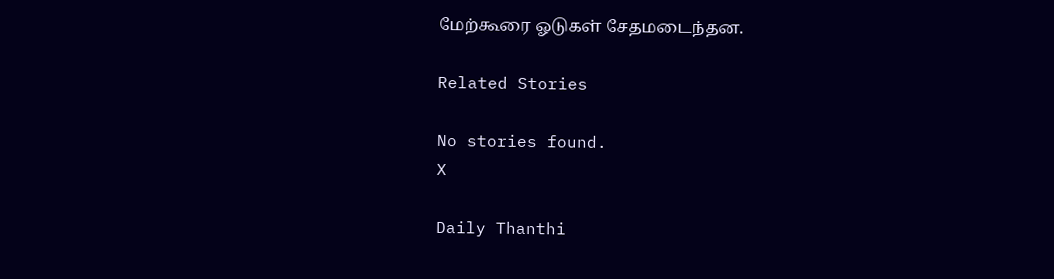மேற்கூரை ஓடுகள் சேதமடைந்தன.

Related Stories

No stories found.
X

Daily Thanthi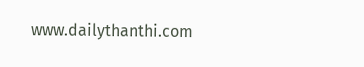www.dailythanthi.com